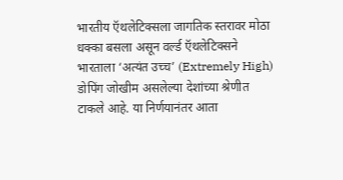भारतीय ऍथलेटिक्सला जागतिक स्तरावर मोठा धक्का बसला असून वर्ल्ड ऍथलेटिक्सने भारताला ‘अत्यंत उच्च’ (Extremely High) डोपिंग जोखीम असलेल्या देशांच्या श्रेणीत टाकले आहे. या निर्णयानंतर आता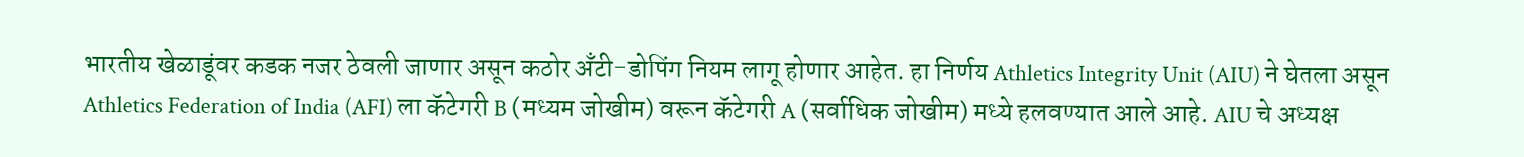भारतीय खेळाडूंवर कडक नजर ठेवली जाणार असून कठोर अँटी-डोपिंग नियम लागू होणार आहेत. हा निर्णय Athletics Integrity Unit (AIU) ने घेतला असून Athletics Federation of India (AFI) ला कॅटेगरी B (मध्यम जोखीम) वरून कॅटेगरी A (सर्वाधिक जोखीम) मध्ये हलवण्यात आले आहे. AIU चे अध्यक्ष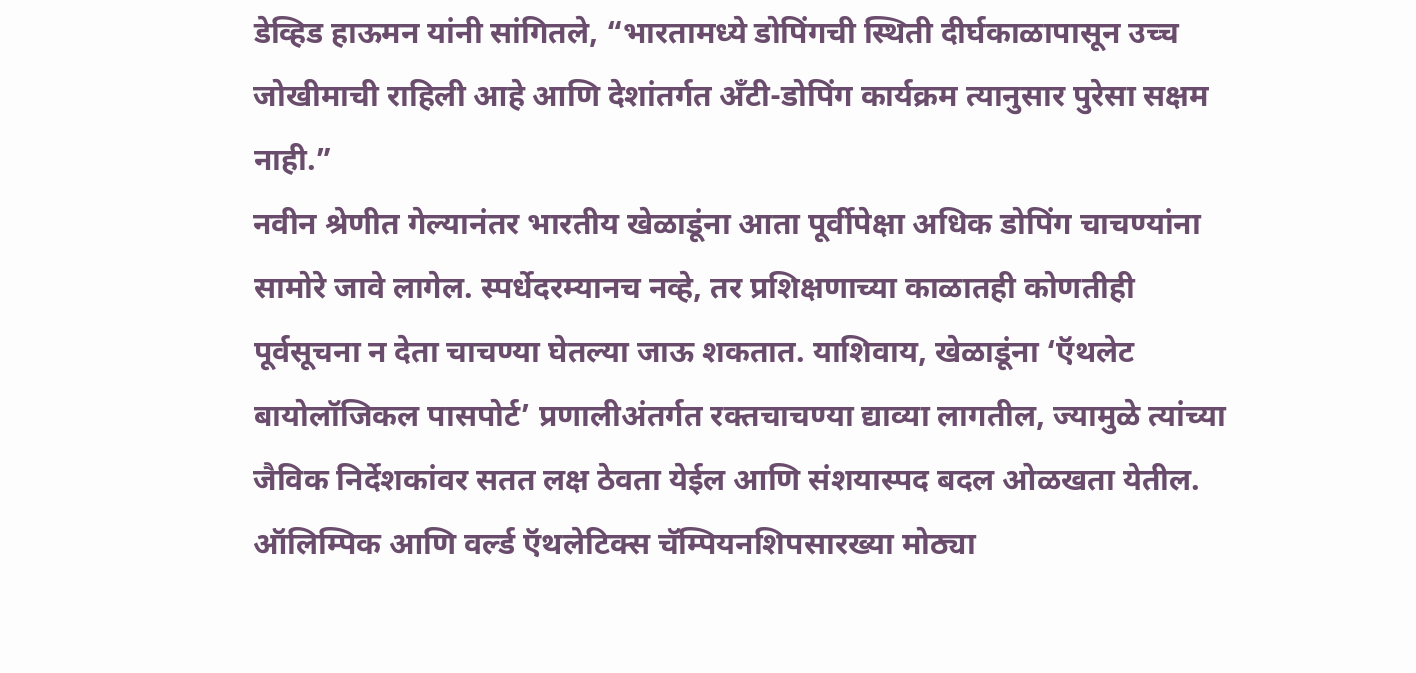डेव्हिड हाऊमन यांनी सांगितले, “भारतामध्ये डोपिंगची स्थिती दीर्घकाळापासून उच्च जोखीमाची राहिली आहे आणि देशांतर्गत अँटी-डोपिंग कार्यक्रम त्यानुसार पुरेसा सक्षम नाही.”
नवीन श्रेणीत गेल्यानंतर भारतीय खेळाडूंना आता पूर्वीपेक्षा अधिक डोपिंग चाचण्यांना सामोरे जावे लागेल. स्पर्धेदरम्यानच नव्हे, तर प्रशिक्षणाच्या काळातही कोणतीही पूर्वसूचना न देता चाचण्या घेतल्या जाऊ शकतात. याशिवाय, खेळाडूंना ‘ऍथलेट बायोलॉजिकल पासपोर्ट’ प्रणालीअंतर्गत रक्तचाचण्या द्याव्या लागतील, ज्यामुळे त्यांच्या जैविक निर्देशकांवर सतत लक्ष ठेवता येईल आणि संशयास्पद बदल ओळखता येतील.
ऑलिम्पिक आणि वर्ल्ड ऍथलेटिक्स चॅम्पियनशिपसारख्या मोठ्या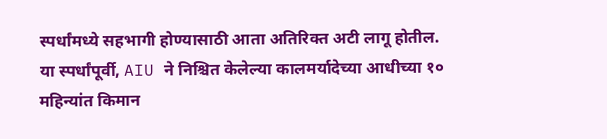स्पर्धांमध्ये सहभागी होण्यासाठी आता अतिरिक्त अटी लागू होतील. या स्पर्धांपूर्वी, AIU ने निश्चित केलेल्या कालमर्यादेच्या आधीच्या १० महिन्यांत किमान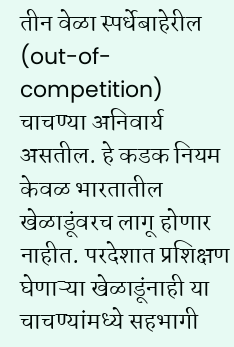तीन वेळा स्पर्धेबाहेरील (out-of-competition) चाचण्या अनिवार्य असतील. हे कडक नियम केवळ भारतातील खेळाडूंवरच लागू होणार नाहीत. परदेशात प्रशिक्षण घेणाऱ्या खेळाडूंनाही या चाचण्यांमध्ये सहभागी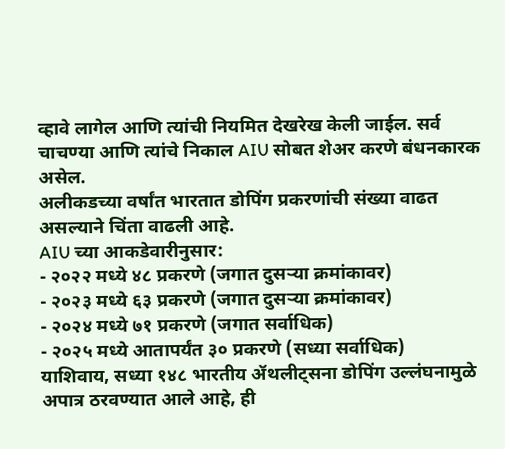व्हावे लागेल आणि त्यांची नियमित देखरेख केली जाईल. सर्व चाचण्या आणि त्यांचे निकाल AIU सोबत शेअर करणे बंधनकारक असेल.
अलीकडच्या वर्षांत भारतात डोपिंग प्रकरणांची संख्या वाढत असल्याने चिंता वाढली आहे.
AIU च्या आकडेवारीनुसार:
- २०२२ मध्ये ४८ प्रकरणे (जगात दुसऱ्या क्रमांकावर)
- २०२३ मध्ये ६३ प्रकरणे (जगात दुसऱ्या क्रमांकावर)
- २०२४ मध्ये ७१ प्रकरणे (जगात सर्वाधिक)
- २०२५ मध्ये आतापर्यंत ३० प्रकरणे (सध्या सर्वाधिक)
याशिवाय, सध्या १४८ भारतीय ॲथलीट्सना डोपिंग उल्लंघनामुळे अपात्र ठरवण्यात आले आहे, ही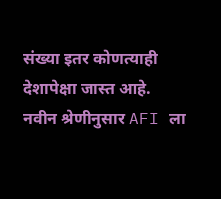संख्या इतर कोणत्याही देशापेक्षा जास्त आहे.
नवीन श्रेणीनुसार AFI ला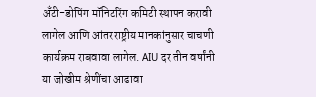अँटी-डोपिंग मॉनिटरिंग कमिटी स्थापन करावी लागेल आणि आंतरराष्ट्रीय मानकांनुसार चाचणी कार्यक्रम राबवावा लागेल. AIU दर तीन वर्षांनी या जोखीम श्रेणींचा आढावा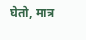घेतो, मात्र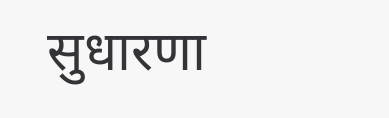सुधारणा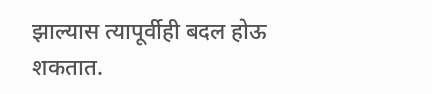झाल्यास त्यापूर्वीही बदल होऊ शकतात.